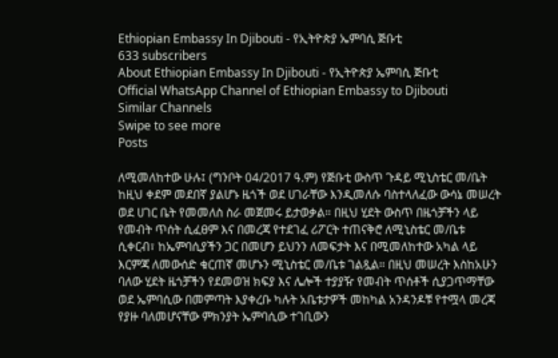Ethiopian Embassy In Djibouti - የኢትዮጵያ ኤምባሲ ጅቡቲ
633 subscribers
About Ethiopian Embassy In Djibouti - የኢትዮጵያ ኤምባሲ ጅቡቲ
Official WhatsApp Channel of Ethiopian Embassy to Djibouti
Similar Channels
Swipe to see more
Posts

ለሚመለከተው ሁሉ፤ (ግንቦት 04/2017 ዓ.ም) የጅቡቲ ውስጥ ጉዳይ ሚኒስቴር መ/ቤት ከዚህ ቀደም መደበኛ ያልሆኑ ዜጎች ወደ ሀገራቸው እንዲመለሱ ባስተላለፈው ውሳኔ መሠረት ወደ ሀገር ቤት የመመለስ ስራ መጀመሩ ይታወቃል። በዚህ ሂደት ውስጥ በዜጎቻችን ላይ የመብት ጥሰት ሲፈፀም እና በመረጃ የተደገፈ ሪፖርት ተጠናቅሮ ለሚኒስቴር መ/ቤቱ ሲቀርብ፣ ከኤምባሲያችን ጋር በመሆን ይህንን ለመፍታት እና በሚመለከተው አካል ላይ እርምጃ ለመውሰድ ቁርጠኛ መሆኑን ሚኒስቴር መ/ቤቱ ገልጿል። በዚህ መሠረት እስከአሁን ባለው ሂደት ዜጎቻችን የደመወዝ ክፍያ እና ሌሎች ተያያዥ የመብት ጥሰቶች ሲያጋጥማቸው ወደ ኤምባሲው በመምጣት እያቀረቡ ካሉት አቤቱታዎች መከካል አንዳንዶቹ የተሟላ መረጃ የያዙ ባለመሆናቸው ምክንያት ኤምባሲው ተገቢውን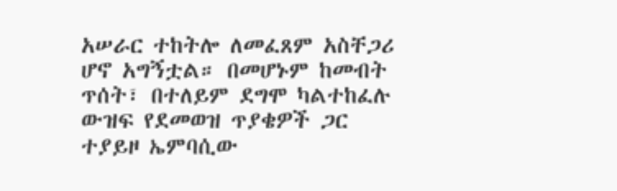አሠራር ተከትሎ ለመፈጸም አስቸጋሪ ሆኖ አግኝቷል። በመሆኑም ከመብት ጥሰት፣ በተለይም ደግሞ ካልተከፈሉ ውዝፍ የደመወዝ ጥያቄዎች ጋር ተያይዞ ኤምባሲው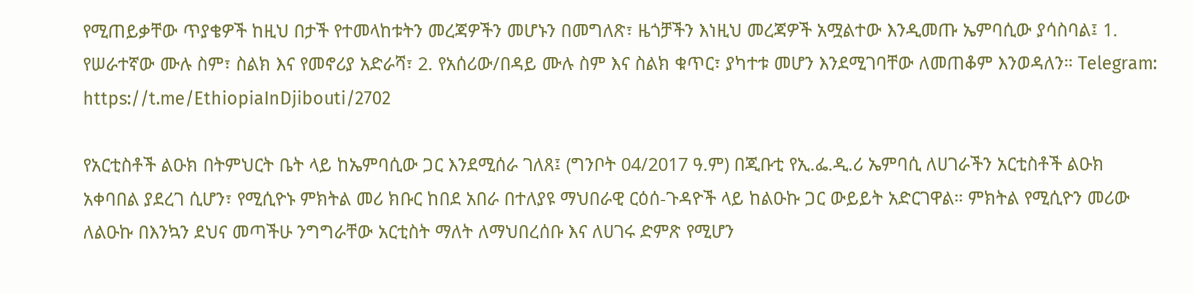የሚጠይቃቸው ጥያቄዎች ከዚህ በታች የተመላከቱትን መረጃዎችን መሆኑን በመግለጽ፣ ዜጎቻችን እነዚህ መረጃዎች አሟልተው እንዲመጡ ኤምባሲው ያሳስባል፤ 1. የሠራተኛው ሙሉ ስም፣ ስልክ እና የመኖሪያ አድራሻ፣ 2. የአሰሪው/በዳይ ሙሉ ስም እና ስልክ ቁጥር፣ ያካተቱ መሆን እንደሚገባቸው ለመጠቆም እንወዳለን። Telegram: https://t.me/EthiopiaInDjibouti/2702

የአርቲስቶች ልዑክ በትምህርት ቤት ላይ ከኤምባሲው ጋር እንደሚሰራ ገለጸ፤ (ግንቦት 04/2017 ዓ.ም) በጂቡቲ የኢ.ፌ.ዲ.ሪ ኤምባሲ ለሀገራችን አርቲስቶች ልዑክ አቀባበል ያደረገ ሲሆን፣ የሚሲዮኑ ምክትል መሪ ክቡር ከበደ አበራ በተለያዩ ማህበራዊ ርዕሰ-ጉዳዮች ላይ ከልዑኩ ጋር ውይይት አድርገዋል። ምክትል የሚሲዮን መሪው ለልዑኩ በእንኳን ደህና መጣችሁ ንግግራቸው አርቲስት ማለት ለማህበረሰቡ እና ለሀገሩ ድምጽ የሚሆን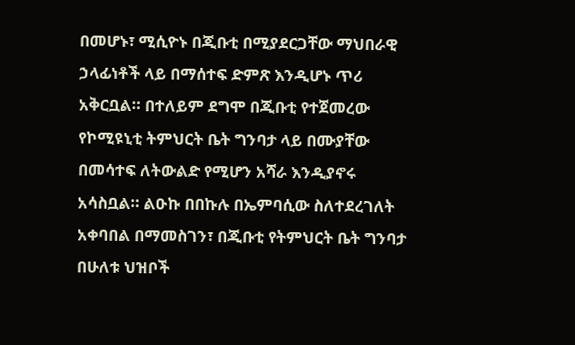በመሆኑ፣ ሚሲዮኑ በጂቡቲ በሚያደርጋቸው ማህበራዊ ኃላፊነቶች ላይ በማሰተፍ ድምጽ እንዲሆኑ ጥሪ አቅርቧል። በተለይም ደግሞ በጂቡቲ የተጀመረው የኮሚዩኒቲ ትምህርት ቤት ግንባታ ላይ በሙያቸው በመሳተፍ ለትውልድ የሚሆን አሻራ እንዲያኖሩ አሳስቧል። ልዑኩ በበኩሉ በኤምባሲው ስለተደረገለት አቀባበል በማመስገን፣ በጂቡቲ የትምህርት ቤት ግንባታ በሁለቱ ህዝቦች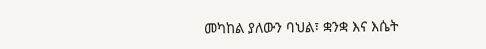መካከል ያለውን ባህል፣ ቋንቋ እና እሴት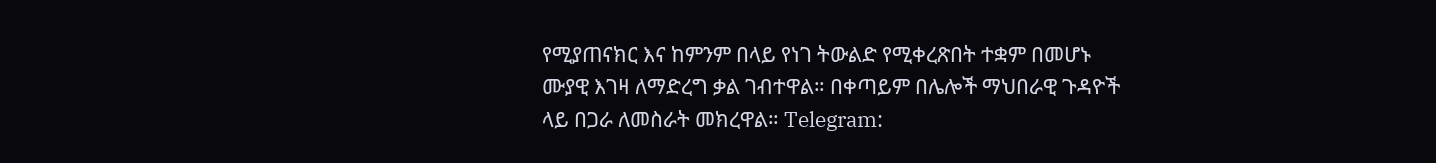የሚያጠናክር እና ከምንም በላይ የነገ ትውልድ የሚቀረጽበት ተቋም በመሆኑ ሙያዊ እገዛ ለማድረግ ቃል ገብተዋል። በቀጣይም በሌሎች ማህበራዊ ጉዳዮች ላይ በጋራ ለመስራት መክረዋል። Telegram: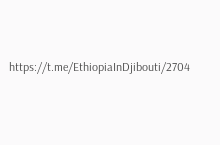https://t.me/EthiopiaInDjibouti/2704